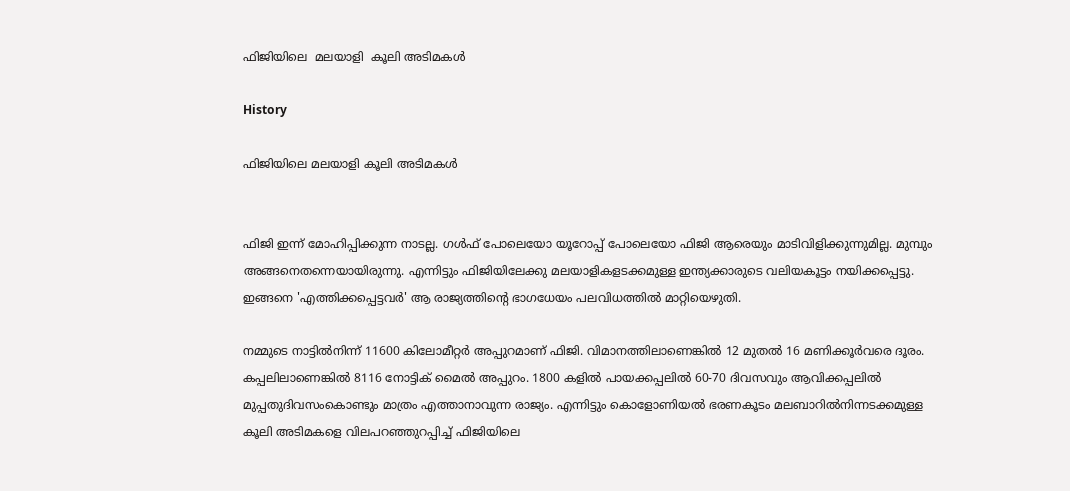ഫിജിയിലെ  മലയാളി  കൂലി അടിമകൾ

History

ഫിജിയിലെ മലയാളി കൂലി അടിമകൾ


ഫിജി ഇന്ന് മോഹിപ്പിക്കുന്ന നാടല്ല. ഗൾഫ് പോലെയോ യൂറോപ്പ് പോലെയോ ഫിജി ആരെയും മാടിവിളിക്കുന്നുമില്ല. മുമ്പും അങ്ങനെതന്നെയായിരുന്നു. എന്നിട്ടും ഫിജിയിലേക്കു മലയാളികളടക്കമുള്ള ഇന്ത്യക്കാരുടെ വലിയകൂട്ടം നയിക്കപ്പെട്ടു. ഇങ്ങനെ 'എത്തിക്കപ്പെട്ടവർ' ആ രാജ്യത്തിന്റെ ഭാഗധേയം പലവിധത്തിൽ മാറ്റിയെഴുതി.

നമ്മുടെ നാട്ടിൽനിന്ന് 11600 കിലോമീറ്റർ അപ്പുറമാണ് ഫിജി. വിമാനത്തിലാണെങ്കിൽ 12 മുതൽ 16 മണിക്കൂർവരെ ദൂരം. കപ്പലിലാണെങ്കിൽ 8116 നോട്ടിക് മൈൽ അപ്പുറം. 1800 കളിൽ പായക്കപ്പലിൽ 60-70 ദിവസവും ആവിക്കപ്പലിൽ മുപ്പതുദിവസംകൊണ്ടും മാത്രം എത്താനാവുന്ന രാജ്യം. എന്നിട്ടും കൊളോണിയൽ ഭരണകൂടം മലബാറിൽനിന്നടക്കമുള്ള കൂലി അടിമകളെ വിലപറഞ്ഞുറപ്പിച്ച് ഫിജിയിലെ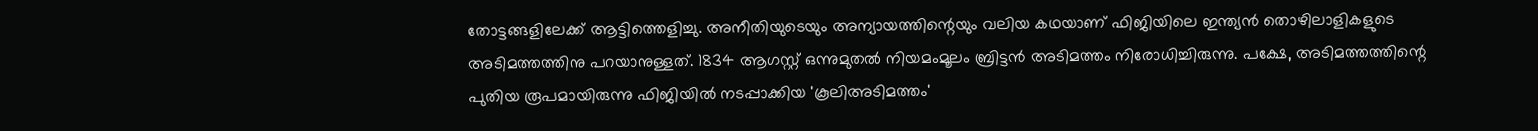തോട്ടങ്ങളിലേക്ക് ആട്ടിത്തെളിച്ചു. അനീതിയുടെയും അന്യായത്തിന്റെയും വലിയ കഥയാണ് ഫിജിയിലെ ഇന്ത്യൻ തൊഴിലാളികളുടെ അടിമത്തത്തിനു പറയാനുള്ളത്. 1834 ആഗസ്റ്റ് ഒന്നുമുതൽ നിയമംമൂലം ബ്രിട്ടൻ അടിമത്തം നിരോധിച്ചിരുന്നു. പക്ഷേ, അടിമത്തത്തിന്റെ പുതിയ രൂപമായിരുന്നു ഫിജിയിൽ നടപ്പാക്കിയ 'കൂലിഅടിമത്തം'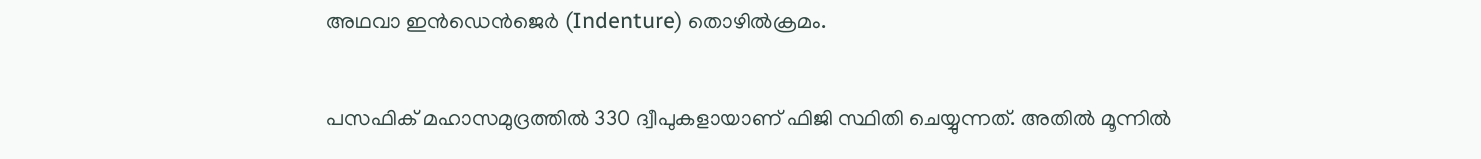അഥവാ ഇൻഡെൻജെർ (Indenture) തൊഴിൽക്രമം.

പസഫിക് മഹാസമുദ്രത്തിൽ 330 ദ്വീപുകളായാണ് ഫിജി സ്ഥിതി ചെയ്യുന്നത്. അതിൽ മൂന്നിൽ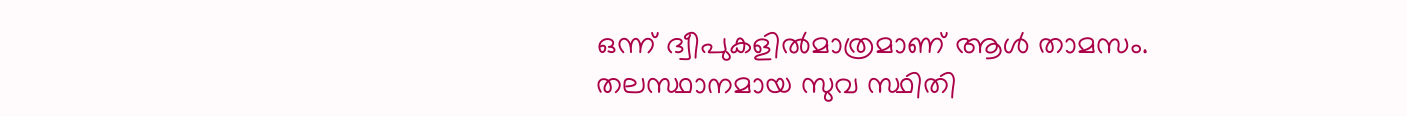ഒന്ന് ദ്വീപുകളിൽമാത്രമാണ് ആൾ താമസം. തലസ്ഥാനമായ സുവ സ്ഥിതി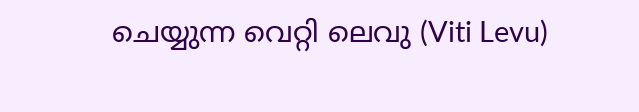ചെയ്യുന്ന വെറ്റി ലെവു (Viti Levu)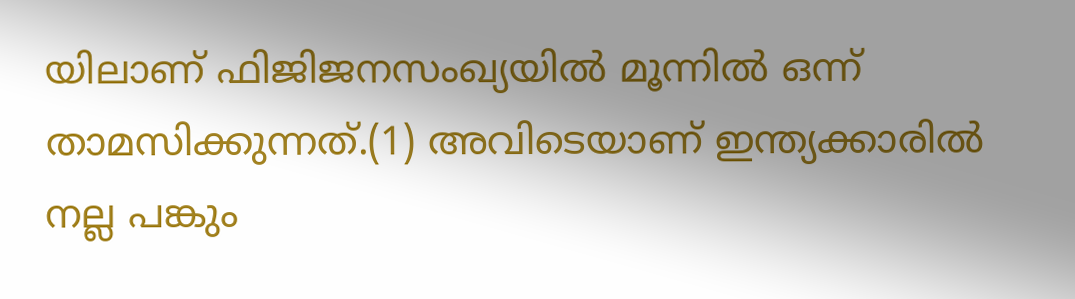യിലാണ് ഫിജിജനസംഖ്യയിൽ മൂന്നിൽ ഒന്ന് താമസിക്കുന്നത്.(1) അവിടെയാണ് ഇന്ത്യക്കാരിൽ നല്ല പങ്കും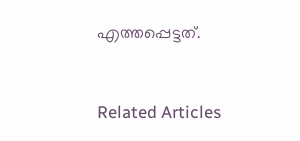എത്തപ്പെട്ടത്.


Related Articles